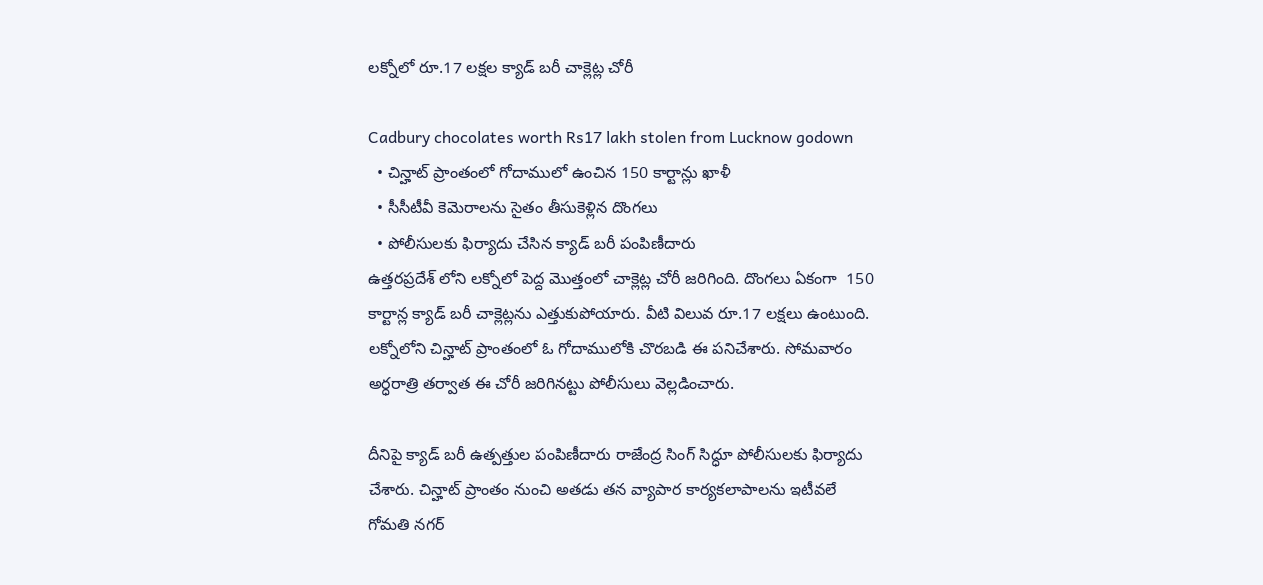లక్నోలో రూ.17 లక్షల క్యాడ్ బరీ చాక్లెట్ల చోరీ

Cadbury chocolates worth Rs17 lakh stolen from Lucknow godown
  • చిన్హాట్ ప్రాంతంలో గోదాములో ఉంచిన 150 కార్టాన్లు ఖాళీ
  • సీసీటీవీ కెమెరాలను సైతం తీసుకెళ్లిన దొంగలు
  • పోలీసులకు ఫిర్యాదు చేసిన క్యాడ్ బరీ పంపిణీదారు
ఉత్తరప్రదేశ్ లోని లక్నోలో పెద్ద మొత్తంలో చాక్లెట్ల చోరీ జరిగింది. దొంగలు ఏకంగా  150 కార్టాన్ల క్యాడ్ బరీ చాక్లెట్లను ఎత్తుకుపోయారు. వీటి విలువ రూ.17 లక్షలు ఉంటుంది. లక్నోలోని చిన్హాట్ ప్రాంతంలో ఓ గోదాములోకి చొరబడి ఈ పనిచేశారు. సోమవారం అర్ధరాత్రి తర్వాత ఈ చోరీ జరిగినట్టు పోలీసులు వెల్లడించారు.

దీనిపై క్యాడ్ బరీ ఉత్పత్తుల పంపిణీదారు రాజేంద్ర సింగ్ సిద్ధూ పోలీసులకు ఫిర్యాదు చేశారు. చిన్హాట్ ప్రాంతం నుంచి అతడు తన వ్యాపార కార్యకలాపాలను ఇటీవలే గోమతి నగర్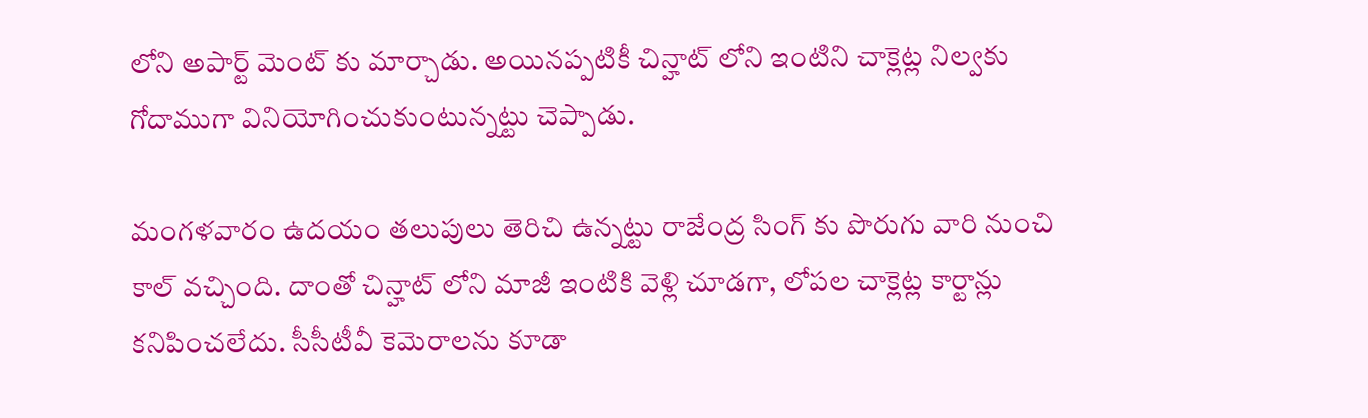లోని అపార్ట్ మెంట్ కు మార్చాడు. అయినప్పటికీ చిన్హాట్ లోని ఇంటిని చాక్లెట్ల నిల్వకు గోదాముగా వినియోగించుకుంటున్నట్టు చెప్పాడు.

మంగళవారం ఉదయం తలుపులు తెరిచి ఉన్నట్టు రాజేంద్ర సింగ్ కు పొరుగు వారి నుంచి కాల్ వచ్చింది. దాంతో చిన్హాట్ లోని మాజీ ఇంటికి వెళ్లి చూడగా, లోపల చాక్లెట్ల కార్టాన్లు కనిపించలేదు. సీసీటీవీ కెమెరాలను కూడా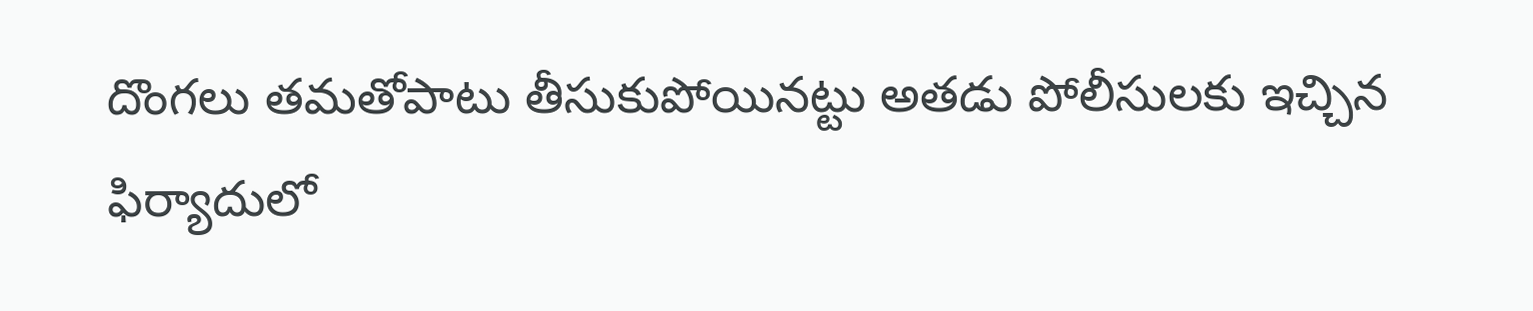దొంగలు తమతోపాటు తీసుకుపోయినట్టు అతడు పోలీసులకు ఇచ్చిన ఫిర్యాదులో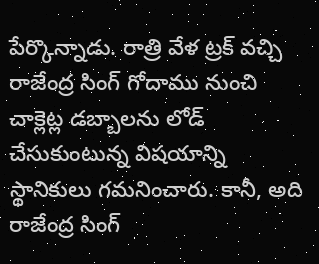పేర్కొన్నాడు. రాత్రి వేళ ట్రక్ వచ్చి రాజేంద్ర సింగ్ గోదాము నుంచి చాక్లెట్ల డబ్బాలను లోడ్ చేసుకుంటున్న విషయాన్ని స్థానికులు గమనించారు. కానీ, అది రాజేంద్ర సింగ్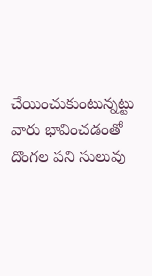చేయించుకుంటున్నట్టు వారు భావించడంతో దొంగల పని సులువు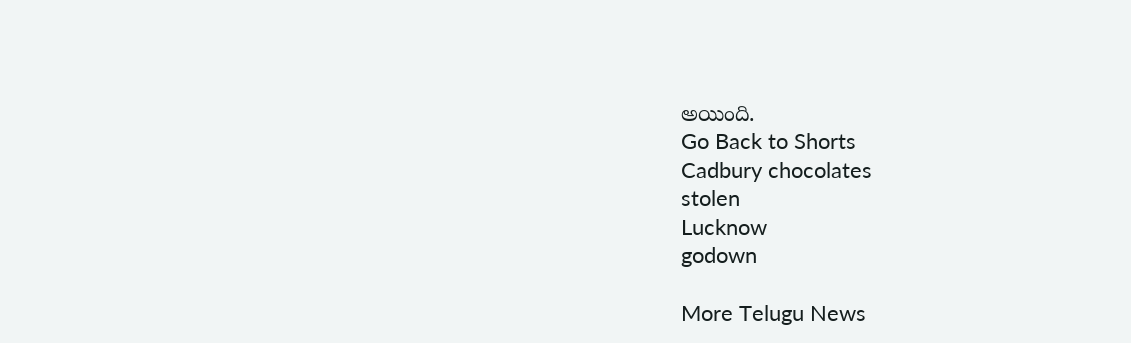అయింది.
Go Back to Shorts
Cadbury chocolates
stolen
Lucknow
godown

More Telugu News